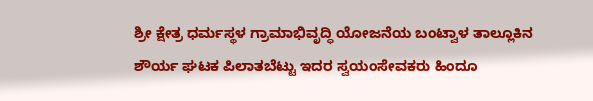ಶ್ರೀ ಕ್ಷೇತ್ರ ಧರ್ಮಸ್ಥಳ ಗ್ರಾಮಾಭಿವೃದ್ಧಿ ಯೋಜನೆಯ ಬಂಟ್ವಾಳ ತಾಲ್ಲೂಕಿನ ಶೌರ್ಯ ಘಟಕ ಪಿಲಾತಬೆಟ್ಟು ಇದರ ಸ್ವಯಂಸೇವಕರು ಹಿಂದೂ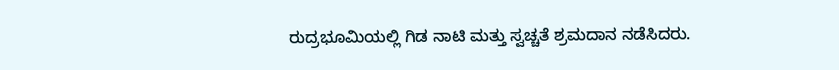ರುದ್ರಭೂಮಿಯಲ್ಲಿ ಗಿಡ ನಾಟಿ ಮತ್ತು ಸ್ವಚ್ಚತೆ ಶ್ರಮದಾನ ನಡೆಸಿದರು.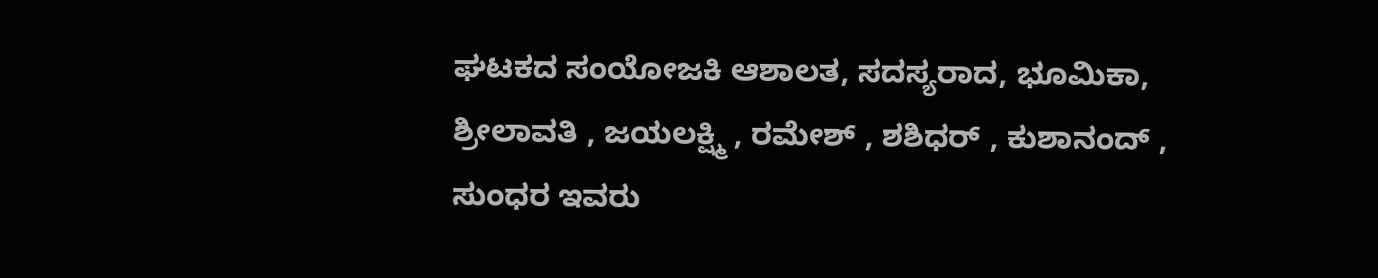ಘಟಕದ ಸಂಯೋಜಕಿ ಆಶಾಲತ, ಸದಸ್ಯರಾದ, ಭೂಮಿಕಾ, ಶ್ರೀಲಾವತಿ , ಜಯಲಕ್ಷ್ಮಿ , ರಮೇಶ್ , ಶಶಿಧರ್ , ಕುಶಾನಂದ್ , ಸುಂಧರ ಇವರು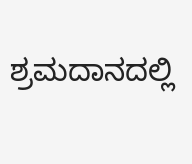ಶ್ರಮದಾನದಲ್ಲಿ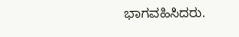ಭಾಗವಹಿಸಿದರು.